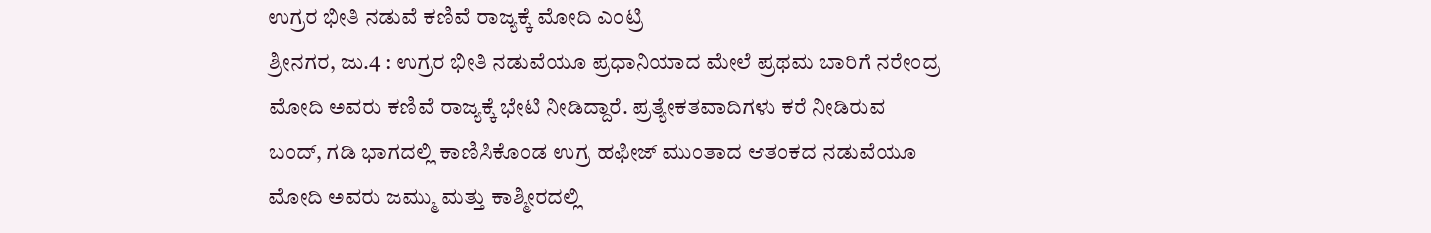ಉಗ್ರರ ಭೀತಿ ನಡುವೆ ಕಣಿವೆ ರಾಜ್ಯಕ್ಕೆ ಮೋದಿ ಎಂಟ್ರಿ
ಶ್ರೀನಗರ, ಜು.4 : ಉಗ್ರರ ಭೀತಿ ನಡುವೆಯೂ ಪ್ರಧಾನಿಯಾದ ಮೇಲೆ ಪ್ರಥಮ ಬಾರಿಗೆ ನರೇಂದ್ರ ಮೋದಿ ಅವರು ಕಣಿವೆ ರಾಜ್ಯಕ್ಕೆ ಭೇಟಿ ನೀಡಿದ್ದಾರೆ. ಪ್ರತ್ಯೇಕತವಾದಿಗಳು ಕರೆ ನೀಡಿರುವ ಬಂದ್, ಗಡಿ ಭಾಗದಲ್ಲಿ ಕಾಣಿಸಿಕೊಂಡ ಉಗ್ರ ಹಫೀಜ್ ಮುಂತಾದ ಆತಂಕದ ನಡುವೆಯೂ ಮೋದಿ ಅವರು ಜಮ್ಮು ಮತ್ತು ಕಾಶ್ಮೀರದಲ್ಲಿ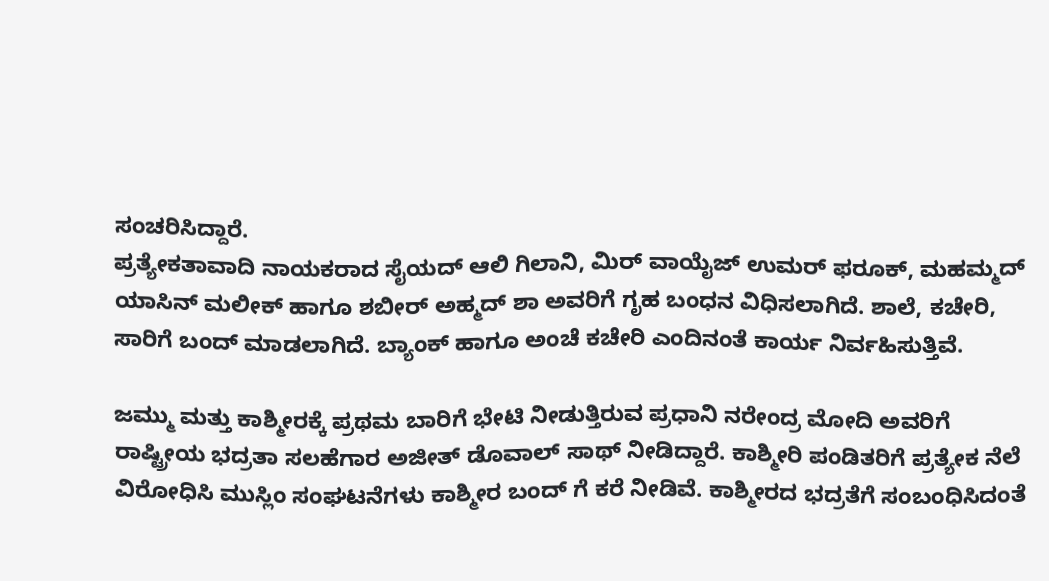ಸಂಚರಿಸಿದ್ದಾರೆ.
ಪ್ರತ್ಯೇಕತಾವಾದಿ ನಾಯಕರಾದ ಸೈಯದ್ ಆಲಿ ಗಿಲಾನಿ, ಮಿರ್ ವಾಯೈಜ್ ಉಮರ್ ಫರೂಕ್, ಮಹಮ್ಮದ್ ಯಾಸಿನ್ ಮಲೀಕ್ ಹಾಗೂ ಶಬೀರ್ ಅಹ್ಮದ್ ಶಾ ಅವರಿಗೆ ಗೃಹ ಬಂಧನ ವಿಧಿಸಲಾಗಿದೆ. ಶಾಲೆ, ಕಚೇರಿ, ಸಾರಿಗೆ ಬಂದ್ ಮಾಡಲಾಗಿದೆ. ಬ್ಯಾಂಕ್ ಹಾಗೂ ಅಂಚೆ ಕಚೇರಿ ಎಂದಿನಂತೆ ಕಾರ್ಯ ನಿರ್ವಹಿಸುತ್ತಿವೆ.

ಜಮ್ಮು ಮತ್ತು ಕಾಶ್ಮೀರಕ್ಕೆ ಪ್ರಥಮ ಬಾರಿಗೆ ಭೇಟಿ ನೀಡುತ್ತಿರುವ ಪ್ರಧಾನಿ ನರೇಂದ್ರ ಮೋದಿ ಅವರಿಗೆ ರಾಷ್ಟ್ರೀಯ ಭದ್ರತಾ ಸಲಹೆಗಾರ ಅಜೀತ್ ಡೊವಾಲ್ ಸಾಥ್ ನೀಡಿದ್ದಾರೆ. ಕಾಶ್ಮೀರಿ ಪಂಡಿತರಿಗೆ ಪ್ರತ್ಯೇಕ ನೆಲೆ ವಿರೋಧಿಸಿ ಮುಸ್ಲಿಂ ಸಂಘಟನೆಗಳು ಕಾಶ್ಮೀರ ಬಂದ್ ಗೆ ಕರೆ ನೀಡಿವೆ. ಕಾಶ್ಮೀರದ ಭದ್ರತೆಗೆ ಸಂಬಂಧಿಸಿದಂತೆ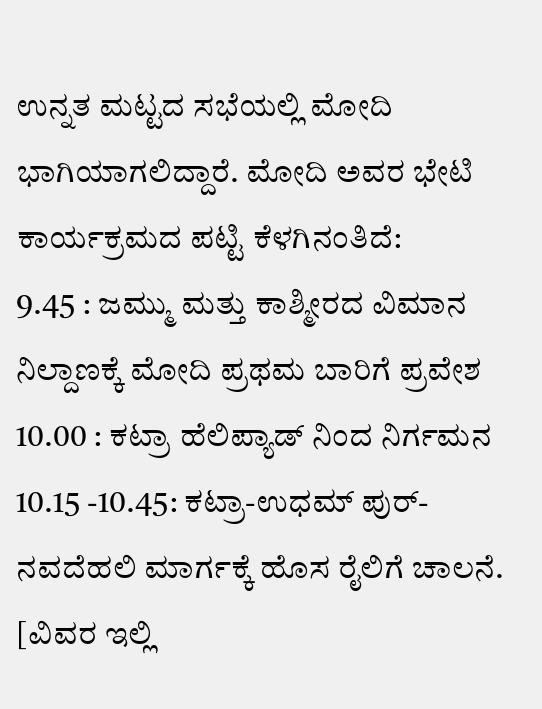ಉನ್ನತ ಮಟ್ಟದ ಸಭೆಯಲ್ಲಿ ಮೋದಿ ಭಾಗಿಯಾಗಲಿದ್ದಾರೆ. ಮೋದಿ ಅವರ ಭೇಟಿ ಕಾರ್ಯಕ್ರಮದ ಪಟ್ಟಿ ಕೆಳಗಿನಂತಿದೆ:
9.45 : ಜಮ್ಮು ಮತ್ತು ಕಾಶ್ಮೀರದ ವಿಮಾನ ನಿಲ್ದಾಣಕ್ಕೆ ಮೋದಿ ಪ್ರಥಮ ಬಾರಿಗೆ ಪ್ರವೇಶ
10.00 : ಕಟ್ರಾ ಹೆಲಿಪ್ಯಾಡ್ ನಿಂದ ನಿರ್ಗಮನ
10.15 -10.45: ಕಟ್ರಾ-ಉಧಮ್ ಪುರ್- ನವದೆಹಲಿ ಮಾರ್ಗಕ್ಕೆ ಹೊಸ ರೈಲಿಗೆ ಚಾಲನೆ. [ವಿವರ ಇಲ್ಲಿ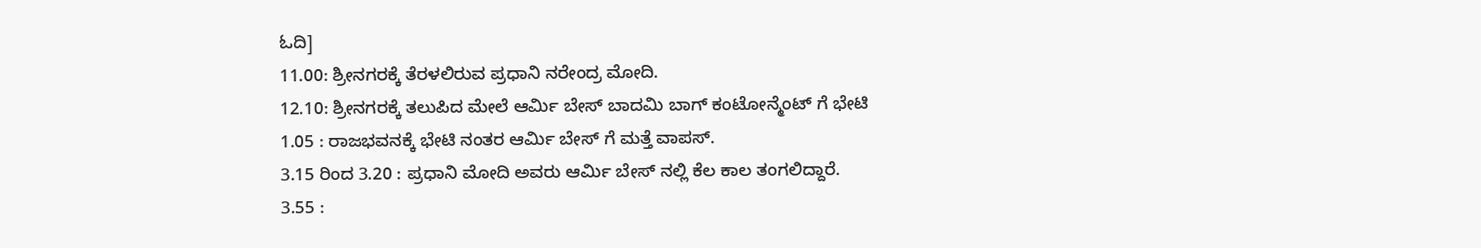ಓದಿ]
11.00: ಶ್ರೀನಗರಕ್ಕೆ ತೆರಳಲಿರುವ ಪ್ರಧಾನಿ ನರೇಂದ್ರ ಮೋದಿ.
12.10: ಶ್ರೀನಗರಕ್ಕೆ ತಲುಪಿದ ಮೇಲೆ ಆರ್ಮಿ ಬೇಸ್ ಬಾದಮಿ ಬಾಗ್ ಕಂಟೋನ್ಮೆಂಟ್ ಗೆ ಭೇಟಿ
1.05 : ರಾಜಭವನಕ್ಕೆ ಭೇಟಿ ನಂತರ ಆರ್ಮಿ ಬೇಸ್ ಗೆ ಮತ್ತೆ ವಾಪಸ್.
3.15 ರಿಂದ 3.20 : ಪ್ರಧಾನಿ ಮೋದಿ ಅವರು ಆರ್ಮಿ ಬೇಸ್ ನಲ್ಲಿ ಕೆಲ ಕಾಲ ತಂಗಲಿದ್ದಾರೆ.
3.55 :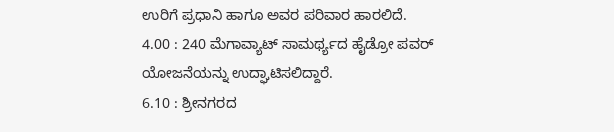ಉರಿಗೆ ಪ್ರಧಾನಿ ಹಾಗೂ ಅವರ ಪರಿವಾರ ಹಾರಲಿದೆ.
4.00 : 240 ಮೆಗಾವ್ಯಾಟ್ ಸಾಮರ್ಥ್ಯದ ಹೈಡ್ರೋ ಪವರ್ ಯೋಜನೆಯನ್ನು ಉದ್ಘಾಟಿಸಲಿದ್ದಾರೆ.
6.10 : ಶ್ರೀನಗರದ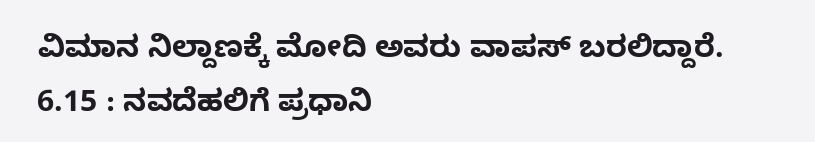ವಿಮಾನ ನಿಲ್ದಾಣಕ್ಕೆ ಮೋದಿ ಅವರು ವಾಪಸ್ ಬರಲಿದ್ದಾರೆ.
6.15 : ನವದೆಹಲಿಗೆ ಪ್ರಧಾನಿ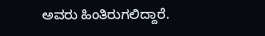ಅವರು ಹಿಂತಿರುಗಲಿದ್ದಾರೆ.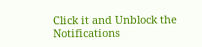Click it and Unblock the Notifications